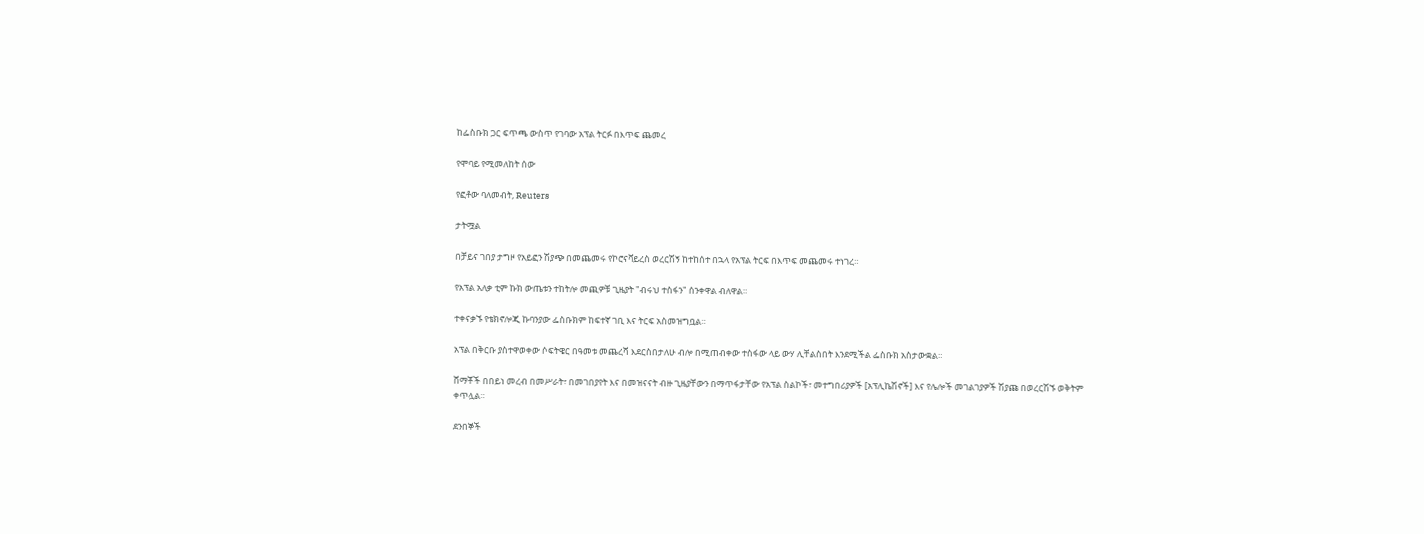ከፌስቡክ ጋር ፍጥጫ ውስጥ የገባው አፕል ትርፉ በእጥፍ ጨመረ

የሞባይ የሚመለከት ሰው

የፎቶው ባለመብት, Reuters

ታትሟል

በቻይና ገበያ ታግዞ የአይፎን ሽያጭ በመጨመሩ የኮሮናቫይረስ ወረርሽኝ ከተከሰተ በኋላ የአፕል ትርፍ በእጥፍ መጨመሩ ተነገረ።

የአፕል አለቃ ቲም ኩክ ውጤቱን ተከትሎ መጪዎቹ ጊዜያት "ብሩህ ተስፋን" ሰንቀዋል ብለዋል።

ተቀናቃኙ የቴክኖሎጂ ኩባንያው ፌስቡክም ከፍተኛ ገቢ እና ትርፍ አስመዝግቧል።

አፕል በቅርቡ ያስተዋወቀው ሶፍትዌር በዓመቱ መጨረሻ እደርስበታለሁ ብሎ በሚጠብቀው ተስፋው ላይ ውሃ ሊቸልስበት እንደሚችል ፌስቡክ አስታውቋል።

ሸማቾች በበይነ መረብ በመሥራት፣ በመገበያየት እና በመዝናናት ብዙ ጊዜያቸውን በማጥፋታቸው የአፕል ስልኮች፣ መተግበሪያዎች [አፕሊኬሽኖች] እና የሌሎች መገልገያዎች ሽያጩ በወረርሽኙ ወቅትም ቀጥሏል።

ደንበኞች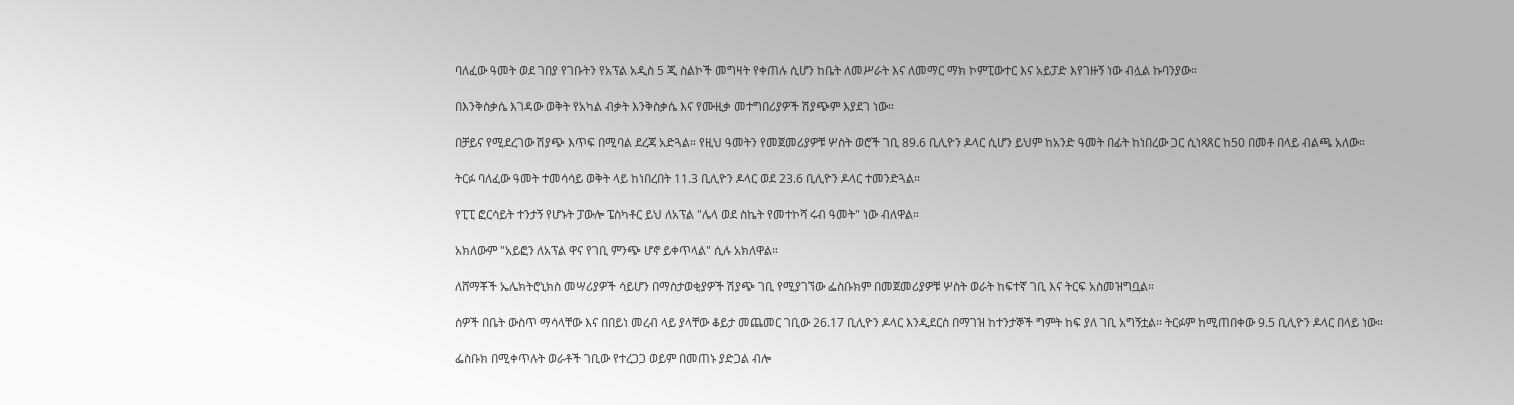ባለፈው ዓመት ወደ ገበያ የገቡትን የአፕል አዲስ 5 ጂ ስልኮች መግዛት የቀጠሉ ሲሆን ከቤት ለመሥራት እና ለመማር ማክ ኮምፒውተር እና አይፓድ እየገዙኝ ነው ብሏል ኩባንያው።

በእንቅስቃሴ እገዳው ወቅት የአካል ብቃት እንቅስቃሴ እና የሙዚቃ መተግበሪያዎች ሽያጭም እያደገ ነው።

በቻይና የሚደረገው ሽያጭ እጥፍ በሚባል ደረጃ አድጓል። የዚህ ዓመትን የመጀመሪያዎቹ ሦስት ወሮች ገቢ 89.6 ቢሊዮን ዶላር ሲሆን ይህም ከአንድ ዓመት በፊት ከነበረው ጋር ሲነጻጸር ከ50 በመቶ በላይ ብልጫ አለው።

ትርፉ ባለፈው ዓመት ተመሳሳይ ወቅት ላይ ከነበረበት 11.3 ቢሊዮን ዶላር ወደ 23.6 ቢሊዮን ዶላር ተመንድጓል።

የፒፒ ፎርሳይት ተንታኝ የሆኑት ፓውሎ ፔስካቶር ይህ ለአፕል "ሌላ ወደ ስኬት የመተኮሻ ሩብ ዓመት" ነው ብለዋል።

አክለውም "አይፎን ለአፕል ዋና የገቢ ምንጭ ሆኖ ይቀጥላል" ሲሉ አክለዋል።

ለሸማቾች ኤሌክትሮኒክስ መሣሪያዎች ሳይሆን በማስታወቂያዎች ሽያጭ ገቢ የሚያገኘው ፌስቡክም በመጀመሪያዎቹ ሦስት ወራት ከፍተኛ ገቢ እና ትርፍ አስመዝግቧል።

ሰዎች በቤት ውስጥ ማሳላቸው እና በበይነ መረብ ላይ ያላቸው ቆይታ መጨመር ገቢው 26.17 ቢሊዮን ዶላር እንዲደርስ በማገዝ ከተንታኞች ግምት ከፍ ያለ ገቢ አግኝቷል። ትርፉም ከሚጠበቀው 9.5 ቢሊዮን ዶላር በላይ ነው።

ፌስቡክ በሚቀጥሉት ወራቶች ገቢው የተረጋጋ ወይም በመጠኑ ያድጋል ብሎ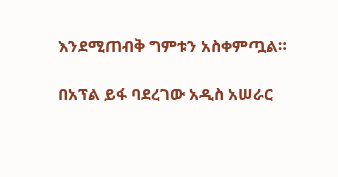እንደሚጠብቅ ግምቱን አስቀምጧል።

በአፕል ይፋ ባደረገው አዲስ አሠራር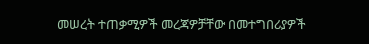መሠረት ተጠቃሚዎች መረጃዎቻቸው በመተግበሪያዎች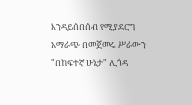እንዳይሰበሰብ የሚያደርግ አማራጭ በመጀመሩ ሥራውን "በከፍተኛ ሁኔታ" ሊጎዳ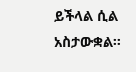ይችላል ሲል አስታውቋል።